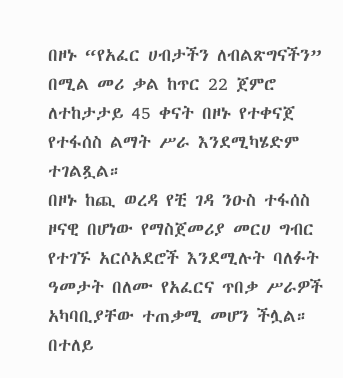በዞኑ “የአፈር ሀብታችን ለብልጽግናችን” በሚል መሪ ቃል ከጥር 22 ጀምሮ ለተከታታይ 45 ቀናት በዞኑ የተቀናጀ የተፋሰስ ልማት ሥራ እንደሚካሄድም ተገልጿል።
በዞኑ ከጪ ወረዳ የቺ ገዳ ንዑስ ተፋሰስ ዞናዊ በሆነው የማስጀመሪያ መርሀ ግብር የተገኙ አርሶአደሮች እንደሚሉት ባለፉት ዓመታት በለሙ የአፈርና ጥበቃ ሥራዎች አካባቢያቸው ተጠቃሚ መሆን ችሏል።
በተለይ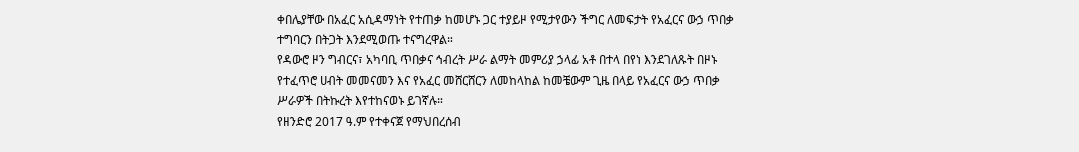ቀበሌያቸው በአፈር አሲዳማነት የተጠቃ ከመሆኑ ጋር ተያይዞ የሚታየውን ችግር ለመፍታት የአፈርና ውኃ ጥበቃ ተግባርን በትጋት እንደሚወጡ ተናግረዋል።
የዳውሮ ዞን ግብርና፣ አካባቢ ጥበቃና ኅብረት ሥራ ልማት መምሪያ ኃላፊ አቶ በተላ በየነ እንደገለጹት በዞኑ የተፈጥሮ ሀብት መመናመን እና የአፈር መሸርሸርን ለመከላከል ከመቼውም ጊዜ በላይ የአፈርና ውኃ ጥበቃ ሥራዎች በትኩረት እየተከናወኑ ይገኛሉ።
የዘንድሮ 2017 ዓ.ም የተቀናጀ የማህበረሰብ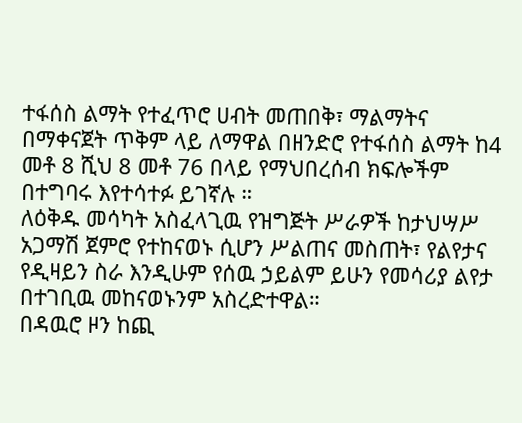ተፋሰስ ልማት የተፈጥሮ ሀብት መጠበቅ፣ ማልማትና በማቀናጀት ጥቅም ላይ ለማዋል በዘንድሮ የተፋሰስ ልማት ከ4 መቶ 8 ሺህ 8 መቶ 76 በላይ የማህበረሰብ ክፍሎችም በተግባሩ እየተሳተፉ ይገኛሉ ።
ለዕቅዱ መሳካት አስፈላጊዉ የዝግጅት ሥራዎች ከታህሣሥ አጋማሽ ጀምሮ የተከናወኑ ሲሆን ሥልጠና መስጠት፣ የልየታና የዲዛይን ስራ እንዲሁም የሰዉ ኃይልም ይሁን የመሳሪያ ልየታ በተገቢዉ መከናወኑንም አስረድተዋል።
በዳዉሮ ዞን ከጪ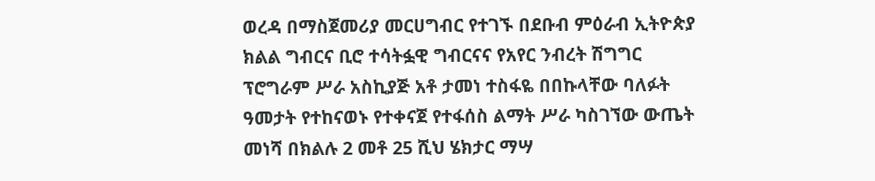ወረዳ በማስጀመሪያ መርሀግብር የተገኙ በደቡብ ምዕራብ ኢትዮጵያ ክልል ግብርና ቢሮ ተሳትፏዊ ግብርናና የአየር ንብረት ሽግግር ፕሮግራም ሥራ አስኪያጅ አቶ ታመነ ተስፋዬ በበኩላቸው ባለፉት ዓመታት የተከናወኑ የተቀናጀ የተፋሰስ ልማት ሥራ ካስገኘው ውጤት መነሻ በክልሉ 2 መቶ 25 ሺህ ሄክታር ማሣ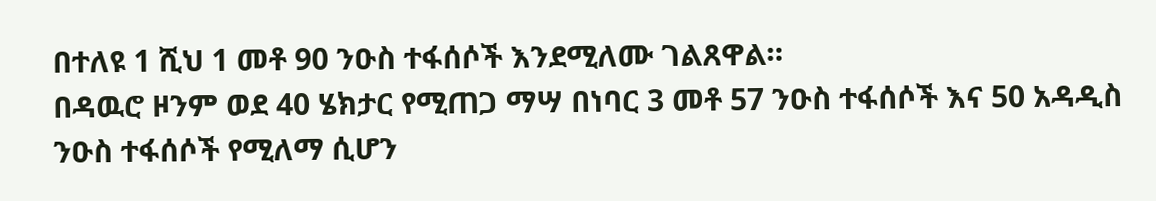በተለዩ 1 ሺህ 1 መቶ 90 ንዑስ ተፋሰሶች እንደሚለሙ ገልጸዋል።
በዳዉሮ ዞንም ወደ 40 ሄክታር የሚጠጋ ማሣ በነባር 3 መቶ 57 ንዑስ ተፋሰሶች እና 50 አዳዲስ ንዑስ ተፋሰሶች የሚለማ ሲሆን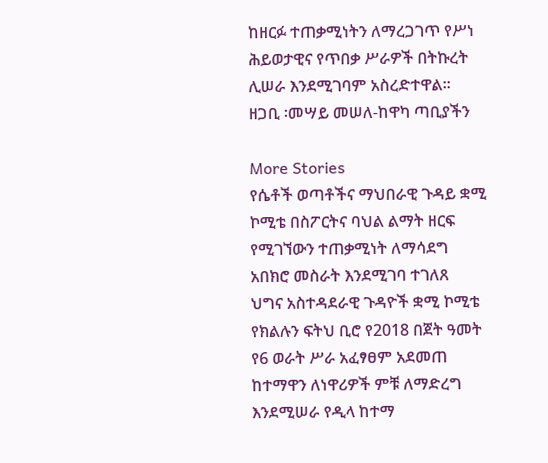ከዘርፉ ተጠቃሚነትን ለማረጋገጥ የሥነ ሕይወታዊና የጥበቃ ሥራዎች በትኩረት ሊሠራ እንደሚገባም አስረድተዋል።
ዘጋቢ ፡መሣይ መሠለ-ከዋካ ጣቢያችን

More Stories
የሴቶች ወጣቶችና ማህበራዊ ጉዳይ ቋሚ ኮሚቴ በስፖርትና ባህል ልማት ዘርፍ የሚገኘውን ተጠቃሚነት ለማሳደግ አበክሮ መስራት እንደሚገባ ተገለጸ
ህግና አስተዳደራዊ ጉዳዮች ቋሚ ኮሚቴ የክልሉን ፍትህ ቢሮ የ2018 በጀት ዓመት የ6 ወራት ሥራ አፈፃፀም አደመጠ
ከተማዋን ለነዋሪዎች ምቹ ለማድረግ እንደሚሠራ የዲላ ከተማ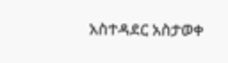አስተዳደር አስታወቀ